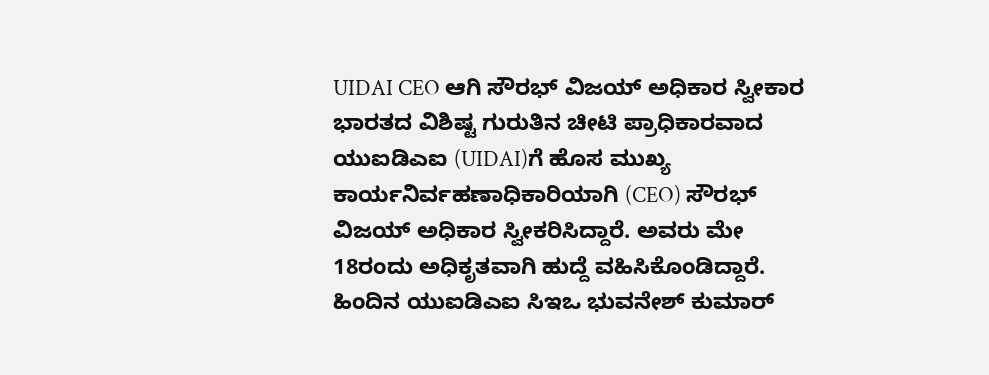UIDAI CEO ಆಗಿ ಸೌರಭ್ ವಿಜಯ್ ಅಧಿಕಾರ ಸ್ವೀಕಾರ
ಭಾರತದ ವಿಶಿಷ್ಟ ಗುರುತಿನ ಚೀಟಿ ಪ್ರಾಧಿಕಾರವಾದ ಯುಐಡಿಎಐ (UIDAI)ಗೆ ಹೊಸ ಮುಖ್ಯ ಕಾರ್ಯನಿರ್ವಹಣಾಧಿಕಾರಿಯಾಗಿ (CEO) ಸೌರಭ್ ವಿಜಯ್ ಅಧಿಕಾರ ಸ್ವೀಕರಿಸಿದ್ದಾರೆ. ಅವರು ಮೇ 18ರಂದು ಅಧಿಕೃತವಾಗಿ ಹುದ್ದೆ ವಹಿಸಿಕೊಂಡಿದ್ದಾರೆ.
ಹಿಂದಿನ ಯುಐಡಿಎಐ ಸಿಇಒ ಭುವನೇಶ್ ಕುಮಾರ್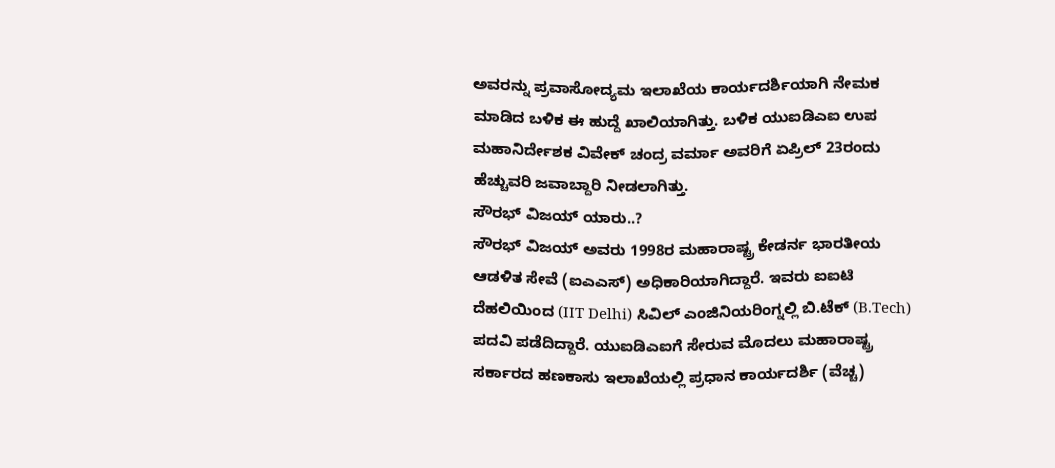ಅವರನ್ನು ಪ್ರವಾಸೋದ್ಯಮ ಇಲಾಖೆಯ ಕಾರ್ಯದರ್ಶಿಯಾಗಿ ನೇಮಕ ಮಾಡಿದ ಬಳಿಕ ಈ ಹುದ್ದೆ ಖಾಲಿಯಾಗಿತ್ತು. ಬಳಿಕ ಯುಐಡಿಎಐ ಉಪ ಮಹಾನಿರ್ದೇಶಕ ವಿವೇಕ್ ಚಂದ್ರ ವರ್ಮಾ ಅವರಿಗೆ ಏಪ್ರಿಲ್ 23ರಂದು ಹೆಚ್ಚುವರಿ ಜವಾಬ್ದಾರಿ ನೀಡಲಾಗಿತ್ತು.
ಸೌರಭ್ ವಿಜಯ್ ಯಾರು..?
ಸೌರಭ್ ವಿಜಯ್ ಅವರು 1998ರ ಮಹಾರಾಷ್ಟ್ರ ಕೇಡರ್ನ ಭಾರತೀಯ ಆಡಳಿತ ಸೇವೆ (ಐಎಎಸ್) ಅಧಿಕಾರಿಯಾಗಿದ್ದಾರೆ. ಇವರು ಐಐಟಿ ದೆಹಲಿಯಿಂದ (IIT Delhi) ಸಿವಿಲ್ ಎಂಜಿನಿಯರಿಂಗ್ನಲ್ಲಿ ಬಿ.ಟೆಕ್ (B.Tech) ಪದವಿ ಪಡೆದಿದ್ದಾರೆ. ಯುಐಡಿಎಐಗೆ ಸೇರುವ ಮೊದಲು ಮಹಾರಾಷ್ಟ್ರ ಸರ್ಕಾರದ ಹಣಕಾಸು ಇಲಾಖೆಯಲ್ಲಿ ಪ್ರಧಾನ ಕಾರ್ಯದರ್ಶಿ (ವೆಚ್ಚ)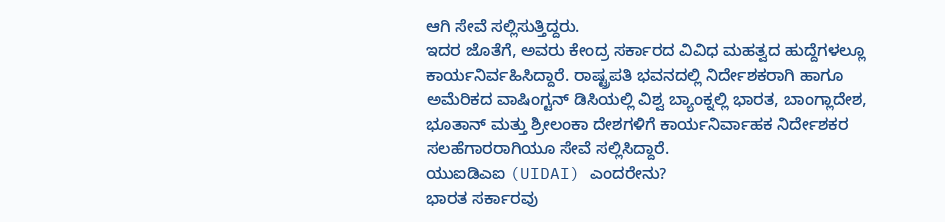ಆಗಿ ಸೇವೆ ಸಲ್ಲಿಸುತ್ತಿದ್ದರು.
ಇದರ ಜೊತೆಗೆ, ಅವರು ಕೇಂದ್ರ ಸರ್ಕಾರದ ವಿವಿಧ ಮಹತ್ವದ ಹುದ್ದೆಗಳಲ್ಲೂ ಕಾರ್ಯನಿರ್ವಹಿಸಿದ್ದಾರೆ. ರಾಷ್ಟ್ರಪತಿ ಭವನದಲ್ಲಿ ನಿರ್ದೇಶಕರಾಗಿ ಹಾಗೂ ಅಮೆರಿಕದ ವಾಷಿಂಗ್ಟನ್ ಡಿಸಿಯಲ್ಲಿ ವಿಶ್ವ ಬ್ಯಾಂಕ್ನಲ್ಲಿ ಭಾರತ, ಬಾಂಗ್ಲಾದೇಶ, ಭೂತಾನ್ ಮತ್ತು ಶ್ರೀಲಂಕಾ ದೇಶಗಳಿಗೆ ಕಾರ್ಯನಿರ್ವಾಹಕ ನಿರ್ದೇಶಕರ ಸಲಹೆಗಾರರಾಗಿಯೂ ಸೇವೆ ಸಲ್ಲಿಸಿದ್ದಾರೆ.
ಯುಐಡಿಎಐ (UIDAI) ಎಂದರೇನು?
ಭಾರತ ಸರ್ಕಾರವು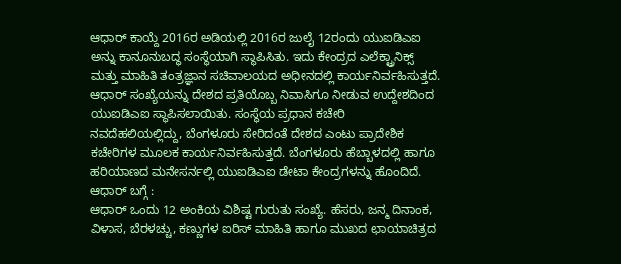ಆಧಾರ್ ಕಾಯ್ದೆ 2016ರ ಅಡಿಯಲ್ಲಿ 2016ರ ಜುಲೈ 12ರಂದು ಯುಐಡಿಎಐ ಅನ್ನು ಕಾನೂನುಬದ್ಧ ಸಂಸ್ಥೆಯಾಗಿ ಸ್ಥಾಪಿಸಿತು. ಇದು ಕೇಂದ್ರದ ಎಲೆಕ್ಟ್ರಾನಿಕ್ಸ್ ಮತ್ತು ಮಾಹಿತಿ ತಂತ್ರಜ್ಞಾನ ಸಚಿವಾಲಯದ ಅಧೀನದಲ್ಲಿ ಕಾರ್ಯನಿರ್ವಹಿಸುತ್ತದೆ.
ಆಧಾರ್ ಸಂಖ್ಯೆಯನ್ನು ದೇಶದ ಪ್ರತಿಯೊಬ್ಬ ನಿವಾಸಿಗೂ ನೀಡುವ ಉದ್ದೇಶದಿಂದ ಯುಐಡಿಎಐ ಸ್ಥಾಪಿಸಲಾಯಿತು. ಸಂಸ್ಥೆಯ ಪ್ರಧಾನ ಕಚೇರಿ ನವದೆಹಲಿಯಲ್ಲಿದ್ದು, ಬೆಂಗಳೂರು ಸೇರಿದಂತೆ ದೇಶದ ಎಂಟು ಪ್ರಾದೇಶಿಕ ಕಚೇರಿಗಳ ಮೂಲಕ ಕಾರ್ಯನಿರ್ವಹಿಸುತ್ತದೆ. ಬೆಂಗಳೂರು ಹೆಬ್ಬಾಳದಲ್ಲಿ ಹಾಗೂ ಹರಿಯಾಣದ ಮನೇಸರ್ನಲ್ಲಿ ಯುಐಡಿಎಐ ಡೇಟಾ ಕೇಂದ್ರಗಳನ್ನು ಹೊಂದಿದೆ.
ಆಧಾರ್ ಬಗ್ಗೆ :
ಆಧಾರ್ ಒಂದು 12 ಅಂಕಿಯ ವಿಶಿಷ್ಟ ಗುರುತು ಸಂಖ್ಯೆ. ಹೆಸರು, ಜನ್ಮ ದಿನಾಂಕ, ವಿಳಾಸ, ಬೆರಳಚ್ಚು, ಕಣ್ಣುಗಳ ಐರಿಸ್ ಮಾಹಿತಿ ಹಾಗೂ ಮುಖದ ಛಾಯಾಚಿತ್ರದ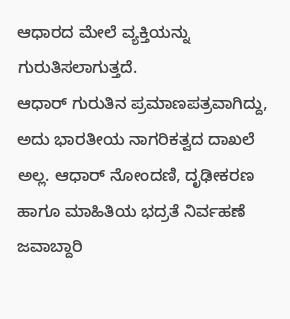ಆಧಾರದ ಮೇಲೆ ವ್ಯಕ್ತಿಯನ್ನು ಗುರುತಿಸಲಾಗುತ್ತದೆ.
ಆಧಾರ್ ಗುರುತಿನ ಪ್ರಮಾಣಪತ್ರವಾಗಿದ್ದು, ಅದು ಭಾರತೀಯ ನಾಗರಿಕತ್ವದ ದಾಖಲೆ ಅಲ್ಲ. ಆಧಾರ್ ನೋಂದಣಿ, ದೃಢೀಕರಣ ಹಾಗೂ ಮಾಹಿತಿಯ ಭದ್ರತೆ ನಿರ್ವಹಣೆ ಜವಾಬ್ದಾರಿ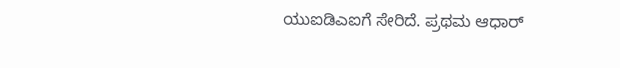ಯುಐಡಿಎಐಗೆ ಸೇರಿದೆ. ಪ್ರಥಮ ಆಧಾರ್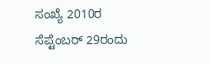ಸಂಖ್ಯೆ 2010ರ ಸೆಪ್ಟೆಂಬರ್ 29ರಂದು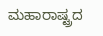ಮಹಾರಾಷ್ಟ್ರದ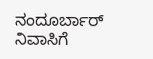ನಂದೂರ್ಬಾರ್ ನಿವಾಸಿಗೆ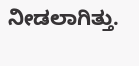ನೀಡಲಾಗಿತ್ತು.